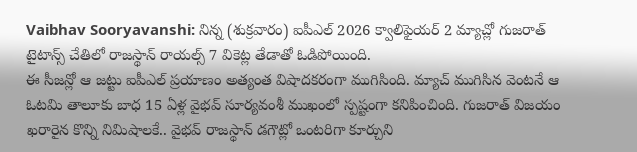Vaibhav Sooryavanshi: నిన్న (శుక్రవారం) ఐపీఎల్ 2026 క్వాలిఫైయర్ 2 మ్యాచ్లో గుజరాత్ టైటాన్స్ చేతిలో రాజస్థాన్ రాయల్స్ 7 వికెట్ల తేడాతో ఓడిపోయింది.
ఈ సీజన్లో ఆ జట్టు ఐపీఎల్ ప్రయాణం అత్యంత విషాదకరంగా ముగిసింది. మ్యాచ్ ముగిసిన వెంటనే ఆ ఓటమి తాలూకు బాధ 15 ఏళ్ల వైభవ్ సూర్యవంశీ ముఖంలో స్పష్టంగా కనిపించింది. గుజరాత్ విజయం ఖరారైన కొన్ని నిమిషాలకే.. వైభవ్ రాజస్థాన్ డగౌట్లో ఒంటరిగా కూర్చుని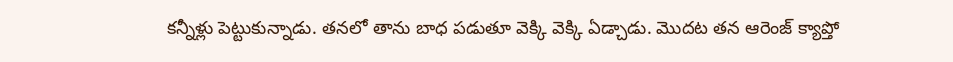కన్నీళ్లు పెట్టుకున్నాడు. తనలో తాను బాధ పడుతూ వెక్కి వెక్కి ఏడ్చాడు. మొదట తన ఆరెంజ్ క్యాప్తో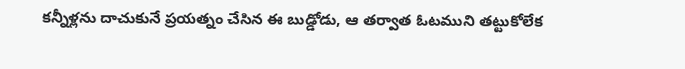కన్నీళ్లను దాచుకునే ప్రయత్నం చేసిన ఈ బుడ్డోడు, ఆ తర్వాత ఓటముని తట్టుకోలేక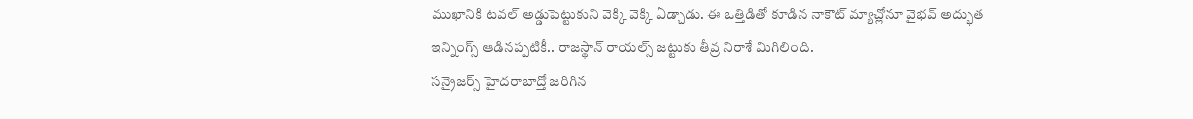ముఖానికి టవల్ అడ్డుపెట్టుకుని వెక్కి వెక్కి ఏడ్చాడు. ఈ ఒత్తిడితో కూడిన నాకౌట్ మ్యాచ్లోనూ వైభవ్ అద్భుత ఇన్నింగ్స్ ఆడినప్పటికీ.. రాజస్థాన్ రాయల్స్ జట్టుకు తీవ్ర నిరాశే మిగిలింది.
సన్రైజర్స్ హైదరాబాద్తో జరిగిన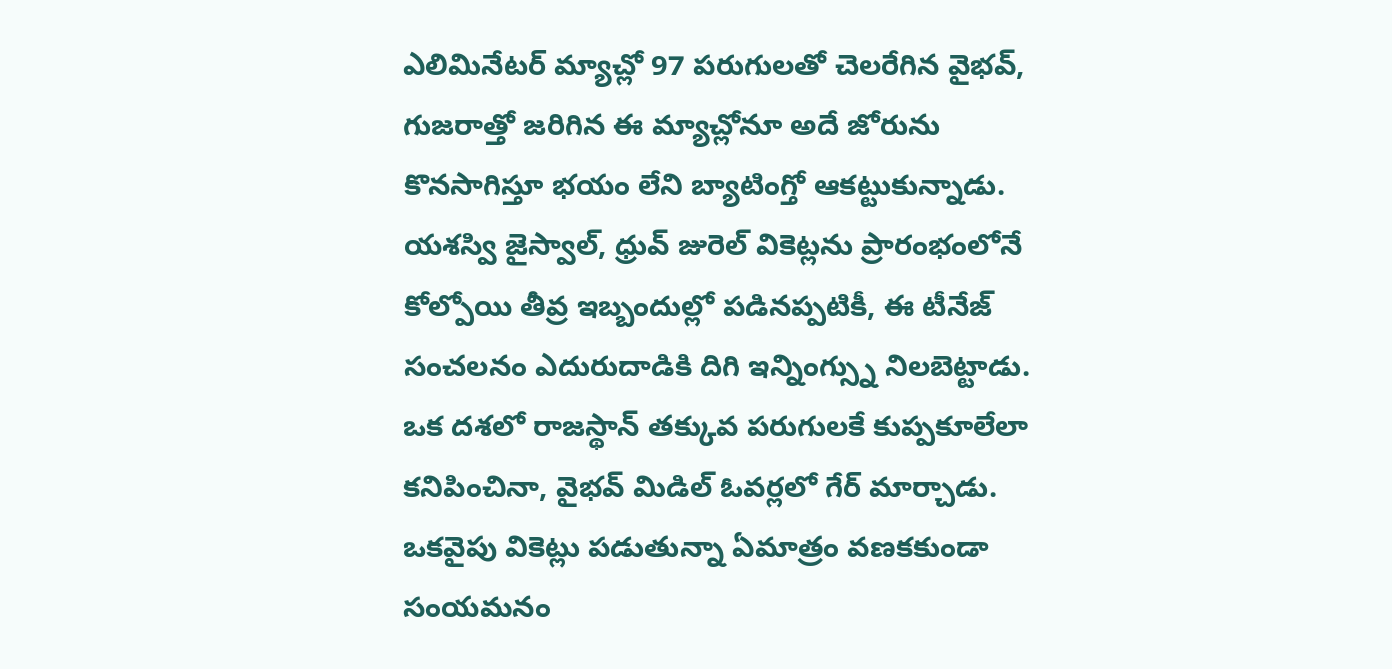ఎలిమినేటర్ మ్యాచ్లో 97 పరుగులతో చెలరేగిన వైభవ్, గుజరాత్తో జరిగిన ఈ మ్యాచ్లోనూ అదే జోరును కొనసాగిస్తూ భయం లేని బ్యాటింగ్తో ఆకట్టుకున్నాడు. యశస్వి జైస్వాల్, ధ్రువ్ జురెల్ వికెట్లను ప్రారంభంలోనే కోల్పోయి తీవ్ర ఇబ్బందుల్లో పడినప్పటికీ, ఈ టీనేజ్ సంచలనం ఎదురుదాడికి దిగి ఇన్నింగ్స్ను నిలబెట్టాడు. ఒక దశలో రాజస్థాన్ తక్కువ పరుగులకే కుప్పకూలేలా కనిపించినా, వైభవ్ మిడిల్ ఓవర్లలో గేర్ మార్చాడు. ఒకవైపు వికెట్లు పడుతున్నా ఏమాత్రం వణకకుండా సంయమనం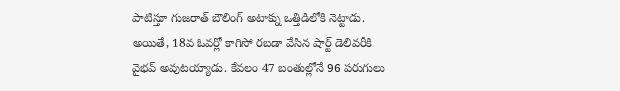పాటిస్తూ గుజరాత్ బౌలింగ్ అటాక్ను ఒత్తిడిలోకి నెట్టాడు. అయితే, 18వ ఓవర్లో కాగిసో రబడా వేసిన షార్ట్ డెలివరీకి వైభవ్ అవుటయ్యాడు. కేవలం 47 బంతుల్లోనే 96 పరుగులు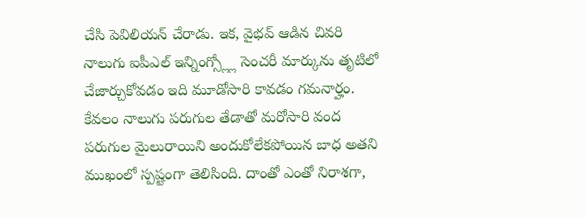చేసి పెవిలియన్ చేరాడు. ఇక, వైభవ్ ఆడిన చివరి నాలుగు ఐపీఎల్ ఇన్నింగ్స్ల్లో సెంచరీ మార్కును తృటిలో చేజార్చుకోవడం ఇది మూడోసారి కావడం గమనార్హం. కేవలం నాలుగు పరుగుల తేడాతో మరోసారి వంద పరుగుల మైలురాయిని అందుకోలేకపోయిన బాధ అతని ముఖంలో స్పష్టంగా తెలిసింది. దాంతో ఎంతో నిరాశగా,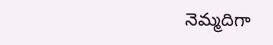నెమ్మదిగా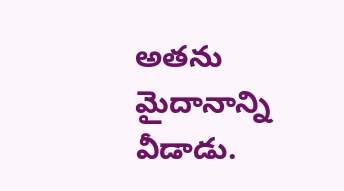అతను మైదానాన్ని వీడాడు.